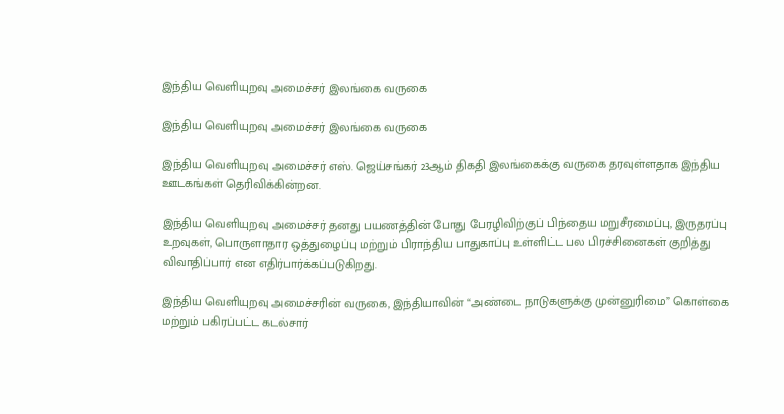இந்திய வெளியுறவு அமைச்சர் இலங்கை வருகை

இந்திய வெளியுறவு அமைச்சர் இலங்கை வருகை

இந்திய வெளியுறவு அமைச்சர் எஸ். ஜெய்சங்கர் 23ஆம் திகதி இலங்கைக்கு வருகை தரவுள்ளதாக இந்திய ஊடகங்கள் தெரிவிக்கின்றன.

இந்திய வெளியுறவு அமைச்சர் தனது பயணத்தின் போது பேரழிவிற்குப் பிந்தைய மறுசீரமைப்பு, இருதரப்பு உறவுகள், பொருளாதார ஒத்துழைப்பு மற்றும் பிராந்திய பாதுகாப்பு உள்ளிட்ட பல பிரச்சினைகள் குறித்து விவாதிப்பார் என எதிர்பார்க்கப்படுகிறது.

இந்திய வெளியுறவு அமைச்சரின் வருகை, இந்தியாவின் “அண்டை நாடுகளுக்கு முன்னுரிமை” கொள்கை மற்றும் பகிரப்பட்ட கடல்சார்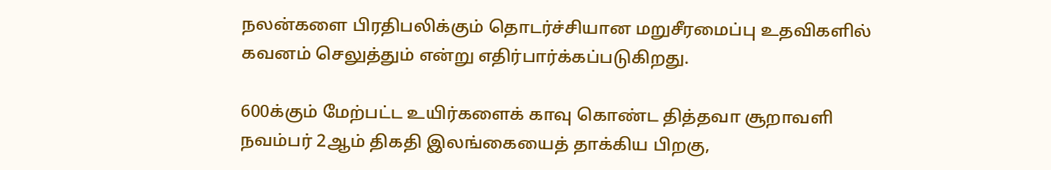நலன்களை பிரதிபலிக்கும் தொடர்ச்சியான மறுசீரமைப்பு உதவிகளில் கவனம் செலுத்தும் என்று எதிர்பார்க்கப்படுகிறது.

600க்கும் மேற்பட்ட உயிர்களைக் காவு கொண்ட தித்தவா சூறாவளி நவம்பர் 2ஆம் திகதி இலங்கையைத் தாக்கிய பிறகு,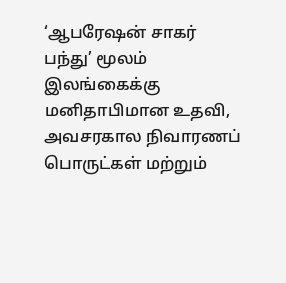‘ஆபரேஷன் சாகர் பந்து’ மூலம் இலங்கைக்கு மனிதாபிமான உதவி, அவசரகால நிவாரணப் பொருட்கள் மற்றும்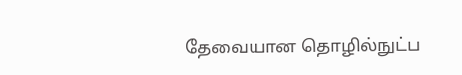தேவையான தொழில்நுட்ப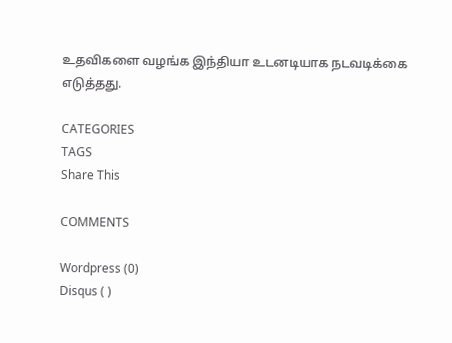உதவிகளை வழங்க இந்தியா உடனடியாக நடவடிக்கை எடுத்தது.

CATEGORIES
TAGS
Share This

COMMENTS

Wordpress (0)
Disqus ( )